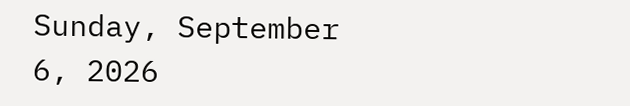Sunday, September 6, 2026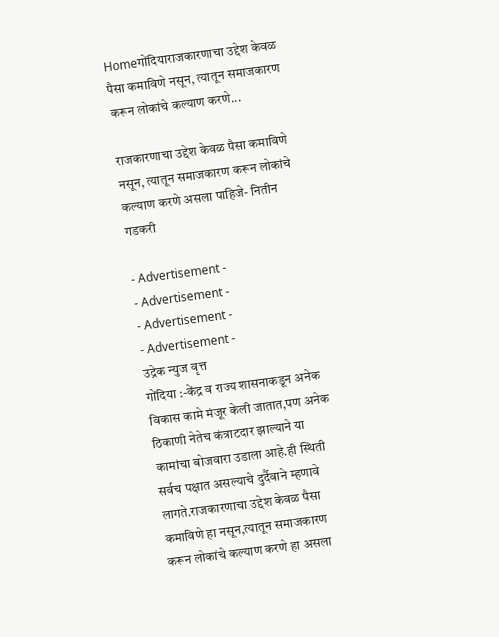Homeगोंदियाराजकारणाचा उद्देश केवळ पैसा कमाविणे नसून, त्यातून समाजकारण करून लोकांचे कल्याण करणे...

राजकारणाचा उद्देश केवळ पैसा कमाविणे नसून, त्यातून समाजकारण करून लोकांचे कल्याण करणे असला पाहिजे- नितीन गडकरी

- Advertisement -
- Advertisement -
- Advertisement -
- Advertisement -
उद्रेक न्युज वृत्त
गोंदिया :-केंद्र व राज्य शासनाकडून अनेक विकास कामे मंजूर केली जातात,पण अनेक ठिकाणी नेतेच कंत्राटदार झाल्याने या कामांचा बोजवारा उडाला आहे.ही स्थिती सर्वच पक्षात असल्याचे दुर्दैवाने म्हणावे लागते.राजकारणाचा उद्देश केवळ पैसा कमाविणे हा नसून,त्यातून समाजकारण करून लोकांचे कल्याण करणे हा असला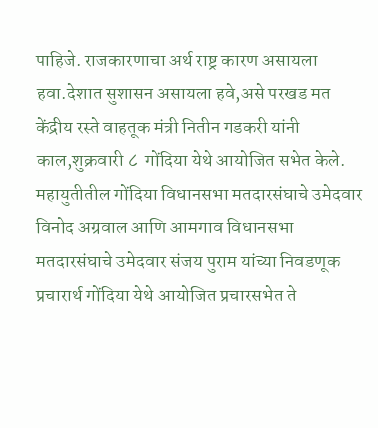पाहिजे. राजकारणाचा अर्थ राष्ट्र कारण असायला हवा.देशात सुशासन असायला हवे,असे परखड मत केंद्रीय रस्ते वाहतूक मंत्री नितीन गडकरी यांनी काल,शुक्रवारी ८  गोंदिया येथे आयोजित सभेत केले.
महायुतीतील गोंदिया विधानसभा मतदारसंघाचे उमेदवार विनोद अग्रवाल आणि आमगाव विधानसभा मतदारसंघाचे उमेदवार संजय पुराम यांच्या निवडणूक प्रचारार्थ गोंदिया येथे आयोजित प्रचारसभेत ते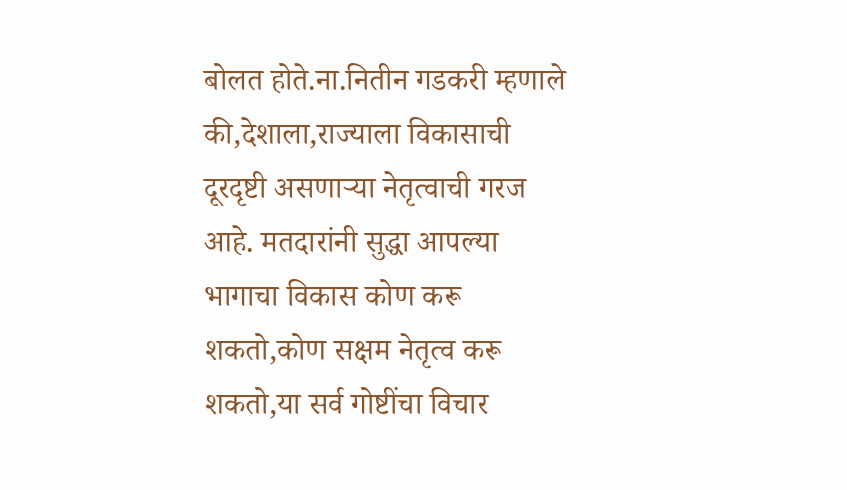बोलत होते.ना.नितीन गडकरी म्हणाले की,देशाला,राज्याला विकासाची दूरदृष्टी असणाऱ्या नेतृत्वाची गरज आहे. मतदारांनी सुद्धा आपल्या भागाचा विकास कोण करू शकतो,कोण सक्षम नेतृत्व करू शकतो,या सर्व गोष्टींचा विचार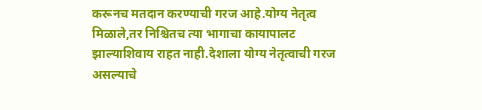करूनच मतदान करण्याची गरज आहे.योग्य नेतृत्व मिळाले,तर निश्चितच त्या भागाचा कायापालट झाल्याशिवाय राहत नाही.देशाला योग्य नेतृत्वाची गरज असल्याचे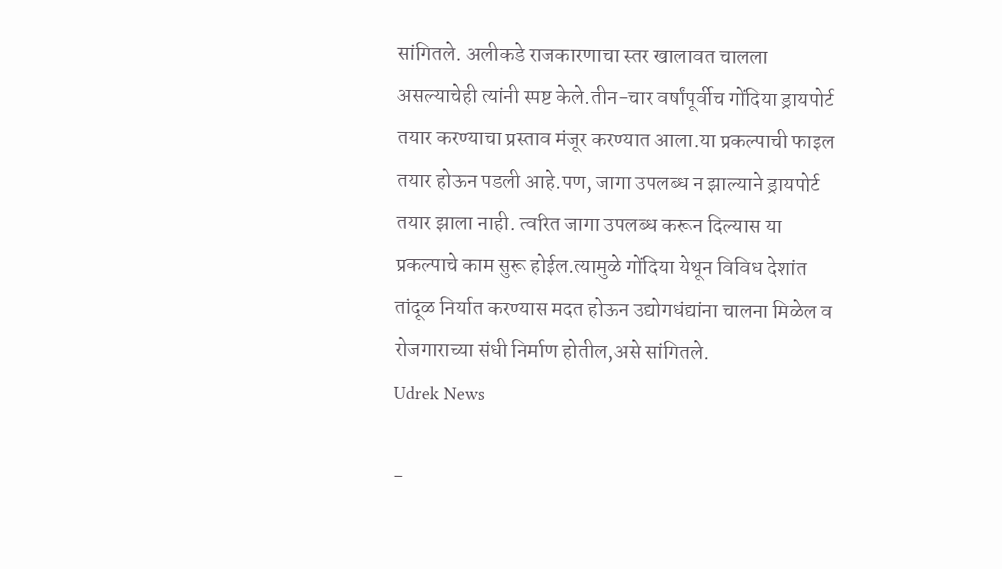सांगितले. अलीकडे राजकारणाचा स्तर खालावत चालला असल्याचेही त्यांनी स्पष्ट केले.तीन-चार वर्षांपूर्वीच गोंदिया ड्रायपोर्ट तयार करण्याचा प्रस्ताव मंजूर करण्यात आला.या प्रकल्पाची फाइल तयार होऊन पडली आहे.पण, जागा उपलब्ध न झाल्याने ड्रायपोर्ट तयार झाला नाही. त्वरित जागा उपलब्ध करून दिल्यास या प्रकल्पाचे काम सुरू होईल.त्यामुळे गोंदिया येथून विविध देशांत तांदूळ निर्यात करण्यास मदत होऊन उद्योगधंद्यांना चालना मिळेल व रोजगाराच्या संधी निर्माण होतील,असे सांगितले.
Udrek News

-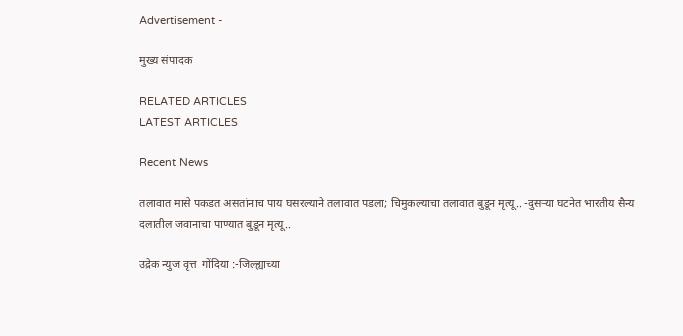Advertisement -

मुख्य संपादक

RELATED ARTICLES
LATEST ARTICLES

Recent News

तलावात मासे पकडत असतांनाच पाय घसरल्याने तलावात पडला; चिमुकल्याचा तलावात बुडून मृत्यू.. -दुसऱ्या घटनेत भारतीय सैन्य दलातील जवानाचा पाण्यात बुडून मृत्यू..

उद्रेक न्युज वृत्त  गोंदिया :-जिल्ह्याच्या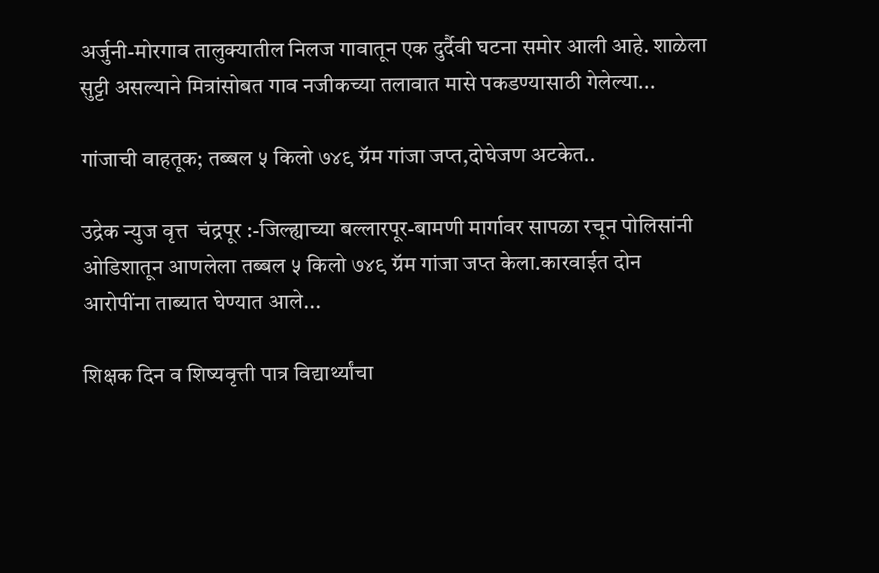अर्जुनी-मोरगाव तालुक्यातील निलज गावातून एक दुर्दैवी घटना समोर आली आहे. शाळेला सुट्टी असल्याने मित्रांसोबत गाव नजीकच्या तलावात मासे पकडण्यासाठी गेलेल्या...

गांजाची वाहतूक; तब्बल ५ किलो ७४९ ग्रॅम गांजा जप्त,दोघेजण अटकेत..

उद्रेक न्युज वृत्त  चंद्रपूर :-जिल्ह्याच्या बल्लारपूर-बामणी मार्गावर सापळा रचून पोलिसांनी ओडिशातून आणलेला तब्बल ५ किलो ७४९ ग्रॅम गांजा जप्त केला.कारवाईत दोन आरोपींना ताब्यात घेण्यात आले...

शिक्षक दिन व शिष्यवृत्ती पात्र विद्यार्थ्यांचा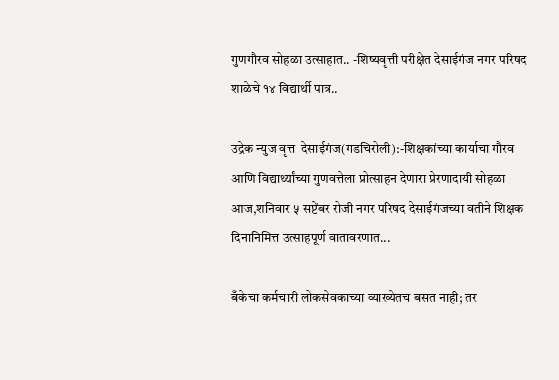गुणगौरव सोहळा उत्साहात.. -शिष्यवृत्ती परीक्षेत देसाईगंज नगर परिषद शाळेचे १४ विद्यार्थी पात्र..

उद्रेक न्युज वृत्त  देसाईगंज(गडचिरोली):-शिक्षकांच्या कार्याचा गौरव आणि विद्यार्थ्यांच्या गुणवत्तेला प्रोत्साहन देणारा प्रेरणादायी सोहळा आज,शनिवार ५ सप्टेंबर रोजी नगर परिषद देसाईगंजच्या वतीने शिक्षक दिनानिमित्त उत्साहपूर्ण वातावरणात...

बँकेचा कर्मचारी लोकसेवकाच्या व्याख्येतच बसत नाही; तर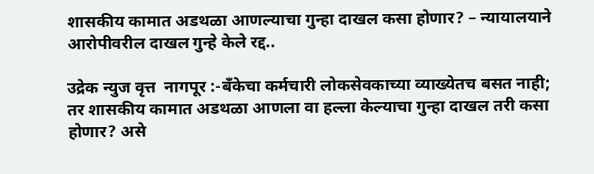शासकीय कामात अडथळा आणल्याचा गुन्हा दाखल कसा होणार? – न्यायालयाने आरोपीवरील दाखल गुन्हे केले रद्द..

उद्रेक न्युज वृत्त  नागपूर :-बँकेचा कर्मचारी लोकसेवकाच्या व्याख्येतच बसत नाही; तर शासकीय कामात अडथळा आणला वा हल्ला केल्याचा गुन्हा दाखल तरी कसा होणार? असे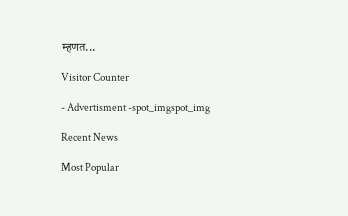म्हणत...

Visitor Counter

- Advertisment -spot_imgspot_img

Recent News

Most Popular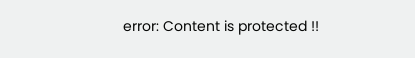error: Content is protected !!